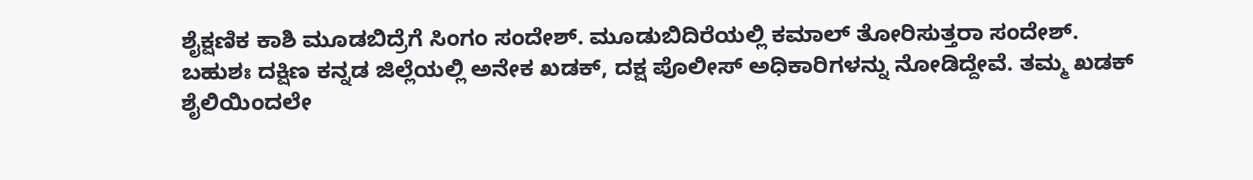ಶೈಕ್ಷಣಿಕ ಕಾಶಿ ಮೂಡಬಿದ್ರೆಗೆ ಸಿಂಗಂ ಸಂದೇಶ್. ಮೂಡುಬಿದಿರೆಯಲ್ಲಿ ಕಮಾಲ್ ತೋರಿಸುತ್ತರಾ ಸಂದೇಶ್.
ಬಹುಶಃ ದಕ್ಷಿಣ ಕನ್ನಡ ಜಿಲ್ಲೆಯಲ್ಲಿ ಅನೇಕ ಖಡಕ್, ದಕ್ಷ ಪೊಲೀಸ್ ಅಧಿಕಾರಿಗಳನ್ನು ನೋಡಿದ್ದೇವೆ. ತಮ್ಮ ಖಡಕ್ ಶೈಲಿಯಿಂದಲೇ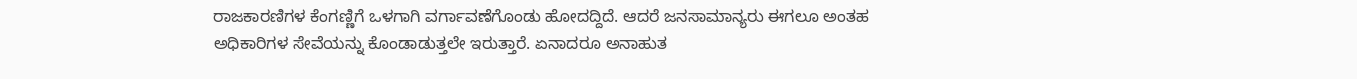ರಾಜಕಾರಣಿಗಳ ಕೆಂಗಣ್ಣಿಗೆ ಒಳಗಾಗಿ ವರ್ಗಾವಣೆಗೊಂಡು ಹೋದದ್ದಿದೆ. ಆದರೆ ಜನಸಾಮಾನ್ಯರು ಈಗಲೂ ಅಂತಹ ಅಧಿಕಾರಿಗಳ ಸೇವೆಯನ್ನು ಕೊಂಡಾಡುತ್ತಲೇ ಇರುತ್ತಾರೆ. ಏನಾದರೂ ಅನಾಹುತ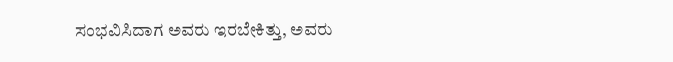ಸಂಭವಿಸಿದಾಗ ಅವರು ಇರಬೇಕಿತ್ತು, ಅವರು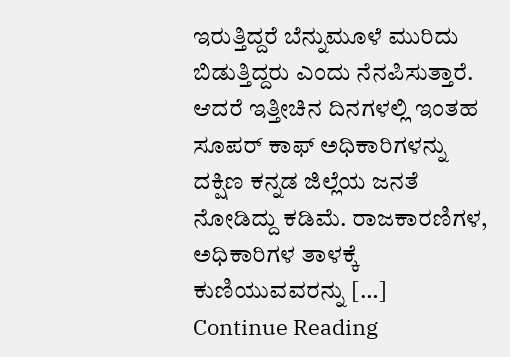ಇರುತ್ತಿದ್ದರೆ ಬೆನ್ನುಮೂಳೆ ಮುರಿದು ಬಿಡುತ್ತಿದ್ದರು ಎಂದು ನೆನಪಿಸುತ್ತಾರೆ. ಆದರೆ ಇತ್ತೀಚಿನ ದಿನಗಳಲ್ಲಿ ಇಂತಹ ಸೂಪರ್ ಕಾಫ್ ಅಧಿಕಾರಿಗಳನ್ನು ದಕ್ಷಿಣ ಕನ್ನಡ ಜಿಲ್ಲೆಯ ಜನತೆ ನೋಡಿದ್ದು ಕಡಿಮೆ. ರಾಜಕಾರಣಿಗಳ, ಅಧಿಕಾರಿಗಳ ತಾಳಕ್ಕೆ ಕುಣಿಯುವವರನ್ನು […]
Continue Reading